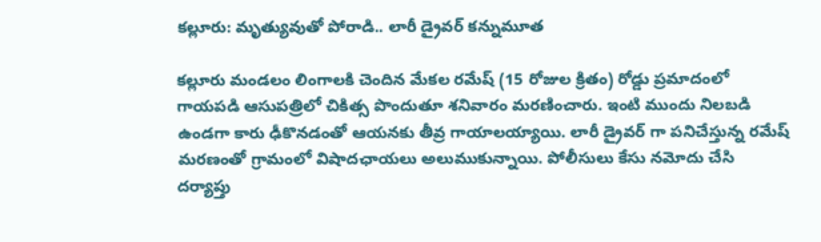కల్లూరు: మృత్యువుతో పోరాడి.. లారీ డ్రైవర్ కన్నుమూత

కల్లూరు మండలం లింగాలకి చెందిన మేకల రమేష్ (15 రోజుల క్రితం) రోడ్డు ప్రమాదంలో గాయపడి ఆసుపత్రిలో చికిత్స పొందుతూ శనివారం మరణించారు. ఇంటి ముందు నిలబడి ఉండగా కారు ఢీకొనడంతో ఆయనకు తీవ్ర గాయాలయ్యాయి. లారీ డ్రైవర్ గా పనిచేస్తున్న రమేష్ మరణంతో గ్రామంలో విషాదఛాయలు అలుముకున్నాయి. పోలీసులు కేసు నమోదు చేసి దర్యాప్తు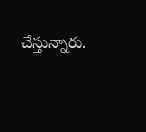చేస్తున్నారు.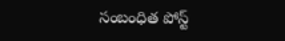సంబంధిత పోస్ట్